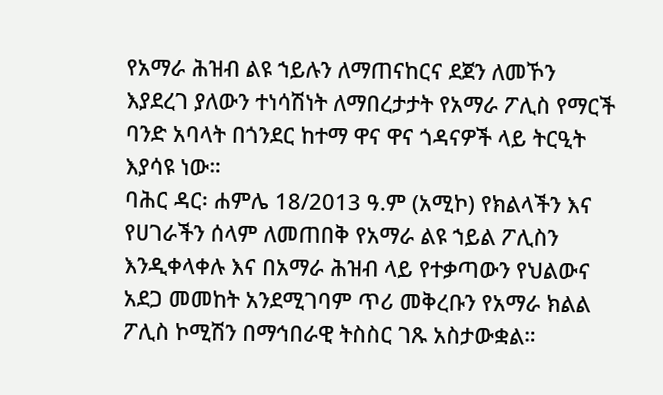የአማራ ሕዝብ ልዩ ኀይሉን ለማጠናከርና ደጀን ለመኾን እያደረገ ያለውን ተነሳሽነት ለማበረታታት የአማራ ፖሊስ የማርች ባንድ አባላት በጎንደር ከተማ ዋና ዋና ጎዳናዎች ላይ ትርዒት እያሳዩ ነው።
ባሕር ዳር፡ ሐምሌ 18/2013 ዓ.ም (አሚኮ) የክልላችን እና የሀገራችን ሰላም ለመጠበቅ የአማራ ልዩ ኀይል ፖሊስን እንዲቀላቀሉ እና በአማራ ሕዝብ ላይ የተቃጣውን የህልውና አደጋ መመከት አንደሚገባም ጥሪ መቅረቡን የአማራ ክልል ፖሊስ ኮሚሽን በማኅበራዊ ትስስር ገጹ አስታውቋል።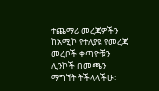ተጨማሪ መረጃዎችን ከአሚኮ የተለያዩ የመረጃ መረቦች ቀጣዮቹን ሊንኮች በመጫን ማግኘት ትችላላችሁ፡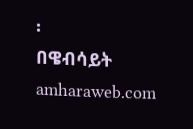፡
በዌብሳይት amharaweb.com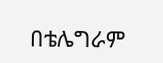በቴሌግራም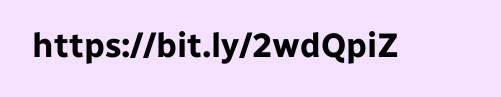https://bit.ly/2wdQpiZ